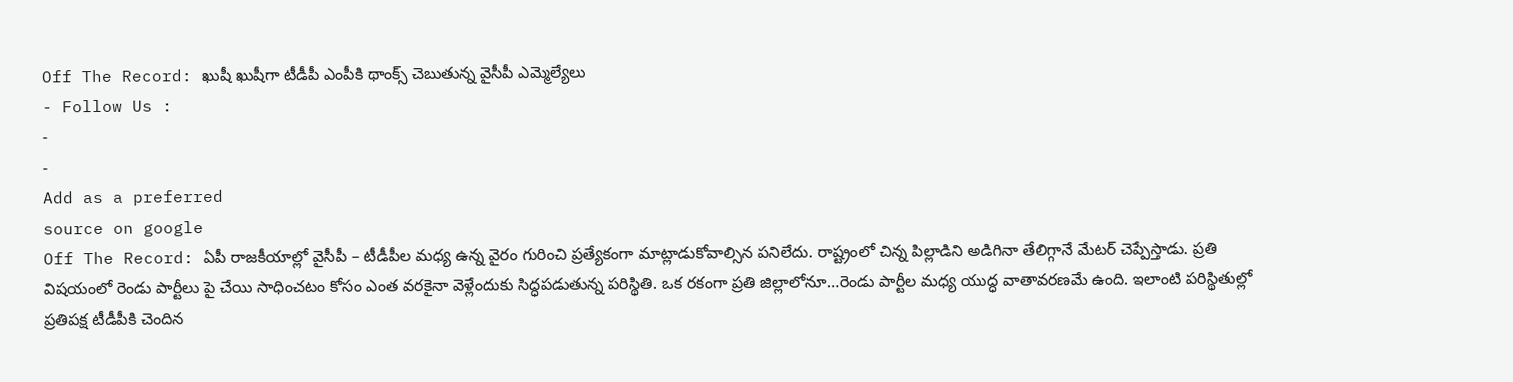Off The Record: ఖుషీ ఖుషీగా టీడీపీ ఎంపీకి థాంక్స్ చెబుతున్న వైసీపీ ఎమ్మెల్యేలు
- Follow Us :
-
-
Add as a preferred
source on google
Off The Record: ఏపీ రాజకీయాల్లో వైసీపీ – టీడీపీల మధ్య ఉన్న వైరం గురించి ప్రత్యేకంగా మాట్లాడుకోవాల్సిన పనిలేదు. రాష్ట్రంలో చిన్న పిల్లాడిని అడిగినా తేలిగ్గానే మేటర్ చెప్పేస్తాడు. ప్రతి విషయంలో రెండు పార్టీలు పై చేయి సాధించటం కోసం ఎంత వరకైనా వెళ్లేందుకు సిద్ధపడుతున్న పరిస్థితి. ఒక రకంగా ప్రతి జిల్లాలోనూ…రెండు పార్టీల మధ్య యుద్ధ వాతావరణమే ఉంది. ఇలాంటి పరిస్థితుల్లో ప్రతిపక్ష టీడీపీకి చెందిన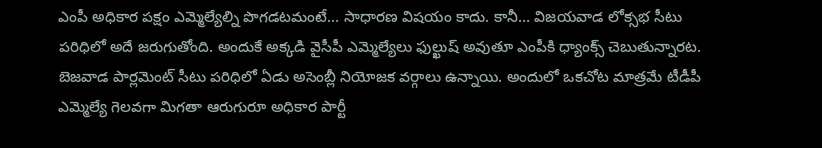ఎంపీ అధికార పక్షం ఎమ్మెల్యేల్ని పొగడటమంటే… సాధారణ విషయం కాదు. కానీ… విజయవాడ లోక్సభ సీటు పరిధిలో అదే జరుగుతోంది. అందుకే అక్కడి వైసీపీ ఎమ్మెల్యేలు ఫుల్ఖుష్ అవుతూ ఎంపీకి ధ్యాంక్స్ చెబుతున్నారట.
బెజవాడ పార్లమెంట్ సీటు పరిధిలో ఏడు అసెంబ్లీ నియోజక వర్గాలు ఉన్నాయి. అందులో ఒకచోట మాత్రమే టీడీపీ ఎమ్మెల్యే గెలవగా మిగతా ఆరుగురూ అధికార పార్టీ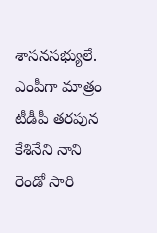శాసనసభ్యులే. ఎంపీగా మాత్రం టీడీపీ తరపున కేశినేని నాని రెండో సారి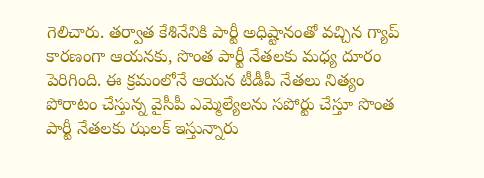గెలిచారు. తర్వాత కేశినేనికి పార్టీ అధిష్టానంతో వచ్చిన గ్యాప్ కారణంగా ఆయనకు, సొంత పార్టీ నేతలకు మధ్య దూరం పెరిగింది. ఈ క్రమంలోనే ఆయన టీడీపీ నేతలు నిత్యం పోరాటం చేస్తున్న వైసీపీ ఎమ్మెల్యేలను సపోర్టు చేస్తూ సొంత పార్టీ నేతలకు ఝలక్ ఇస్తున్నారు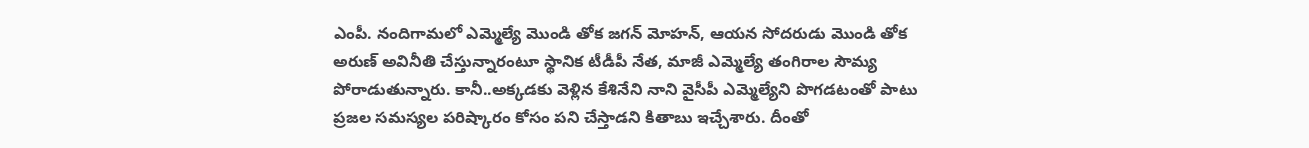ఎంపీ. నందిగామలో ఎమ్మెల్యే మొండి తోక జగన్ మోహన్, ఆయన సోదరుడు మొండి తోక అరుణ్ అవినీతి చేస్తున్నారంటూ స్థానిక టీడీపీ నేత, మాజీ ఎమ్మెల్యే తంగిరాల సౌమ్య పోరాడుతున్నారు. కానీ..అక్కడకు వెళ్లిన కేశినేని నాని వైసీపీ ఎమ్మెల్యేని పొగడటంతో పాటు ప్రజల సమస్యల పరిష్కారం కోసం పని చేస్తాడని కితాబు ఇచ్చేశారు. దీంతో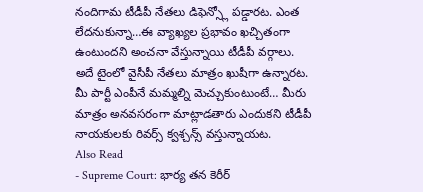నందిగామ టీడీపీ నేతలు డిఫెన్స్లో పడ్డారట. ఎంత లేదనుకున్నా…ఈ వ్యాఖ్యల ప్రభావం ఖచ్చితంగా ఉంటుందని అంచనా వేస్తున్నాయి టీడీపీ వర్గాలు. అదే టైంలో వైసీపీ నేతలు మాత్రం ఖుషీగా ఉన్నారట. మీ పార్టీ ఎంపీనే మమ్మల్ని మెచ్చుకుంటుంటే… మీరు మాత్రం అనవసరంగా మాట్లాడతారు ఎందుకని టీడీపీ నాయకులకు రివర్స్ క్వశ్చన్స్ వస్తున్నాయట.
Also Read
- Supreme Court: భార్య తన కెరీర్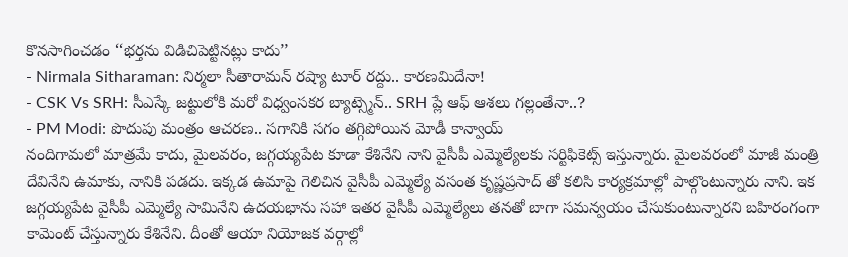కొనసాగించడం ‘‘భర్తను విడిచిపెట్టినట్లు కాదు’’
- Nirmala Sitharaman: నిర్మలా సీతారామన్ రష్యా టూర్ రద్దు.. కారణమిదేనా!
- CSK Vs SRH: సీఎస్కే జట్టులోకి మరో విధ్వంసకర బ్యాట్స్మెన్.. SRH ప్లే ఆఫ్ ఆశలు గల్లంతేనా..?
- PM Modi: పొదుపు మంత్రం ఆచరణ.. సగానికి సగం తగ్గిపోయిన మోడీ కాన్వాయ్
నందిగామలో మాత్రమే కాదు, మైలవరం, జగ్గయ్యపేట కూడా కేశినేని నాని వైసీపీ ఎమ్మెల్యేలకు సర్టిఫికెట్స్ ఇస్తున్నారు. మైలవరంలో మాజీ మంత్రి దేవినేని ఉమాకు, నానికి పడదు. ఇక్కడ ఉమాపై గెలిచిన వైసీపీ ఎమ్మెల్యే వసంత కృష్ణప్రసాద్ తో కలిసి కార్యక్రమాల్లో పాల్గొంటున్నారు నాని. ఇక జగ్గయ్యపేట వైసీపీ ఎమ్మెల్యే సామినేని ఉదయభాను సహా ఇతర వైసీపీ ఎమ్మెల్యేలు తనతో బాగా సమన్వయం చేసుకుంటున్నారని బహిరంగంగా కామెంట్ చేస్తున్నారు కేశినేని. దీంతో ఆయా నియోజక వర్గాల్లో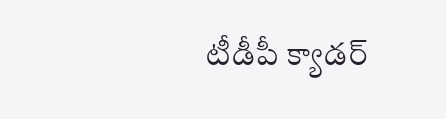టీడీపీ క్యాడర్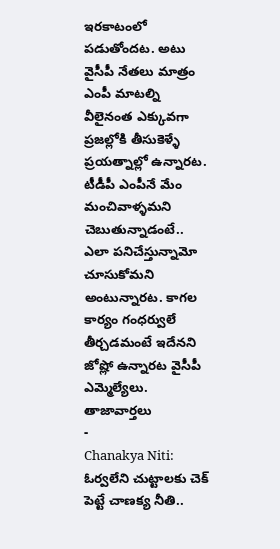ఇరకాటంలో పడుతోందట. అటు వైసీపీ నేతలు మాత్రం ఎంపీ మాటల్ని వీలైనంత ఎక్కువగా ప్రజల్లోకి తీసుకెళ్ళే ప్రయత్నాల్లో ఉన్నారట. టీడీపీ ఎంపీనే మేం మంచివాళ్ళమని చెబుతున్నాడంటే.. ఎలా పనిచేస్తున్నామో చూసుకోమని అంటున్నారట. కాగల కార్యం గంధర్వులే తీర్చడమంటే ఇదేనని జోష్లో ఉన్నారట వైసీపీ ఎమ్మెల్యేలు.
తాజావార్తలు
-
Chanakya Niti: ఓర్వలేని చుట్టాలకు చెక్ పెట్టే చాణక్య నీతి..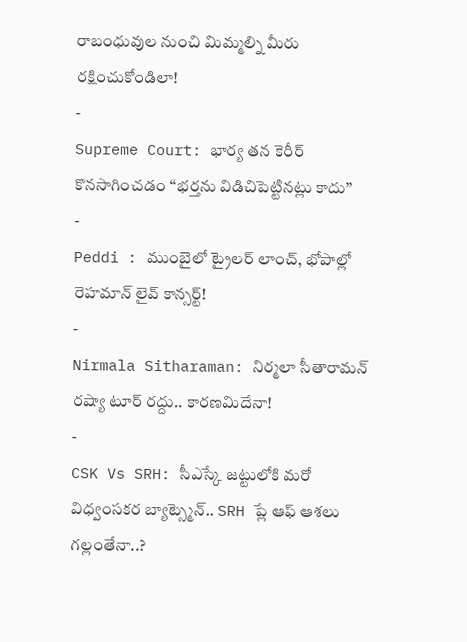రాబంధువుల నుంచి మిమ్మల్ని మీరు రక్షించుకోండిలా!
-
Supreme Court: భార్య తన కెరీర్ కొనసాగించడం ‘‘భర్తను విడిచిపెట్టినట్లు కాదు’’
-
Peddi : ముంబైలో ట్రైలర్ లాంచ్, భోపాల్లో రెహమాన్ లైవ్ కాన్సర్ట్!
-
Nirmala Sitharaman: నిర్మలా సీతారామన్ రష్యా టూర్ రద్దు.. కారణమిదేనా!
-
CSK Vs SRH: సీఎస్కే జట్టులోకి మరో విధ్వంసకర బ్యాట్స్మెన్.. SRH ప్లే ఆఫ్ ఆశలు గల్లంతేనా..?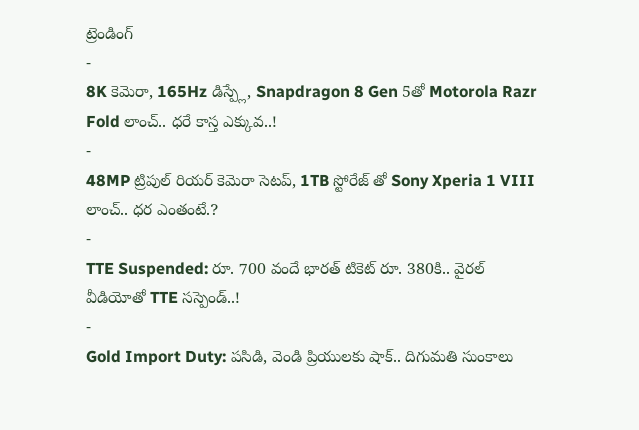ట్రెండింగ్
-
8K కెమెరా, 165Hz డిస్ప్లే, Snapdragon 8 Gen 5తో Motorola Razr Fold లాంచ్.. ధరే కాస్త ఎక్కువ..!
-
48MP ట్రిపుల్ రియర్ కెమెరా సెటప్, 1TB స్టోరేజ్ తో Sony Xperia 1 VIII లాంచ్.. ధర ఎంతంటే.?
-
TTE Suspended: రూ. 700 వందే భారత్ టికెట్ రూ. 380కి.. వైరల్ వీడియోతో TTE సస్పెండ్..!
-
Gold Import Duty: పసిడి, వెండి ప్రియులకు షాక్.. దిగుమతి సుంకాలు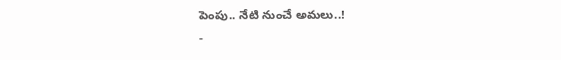పెంపు.. నేటి నుంచే అమలు..!
-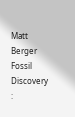Matt Berger Fossil Discovery :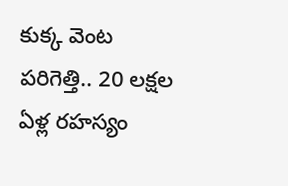కుక్క వెంట పరిగెత్తి.. 20 లక్షల ఏళ్ల రహస్యం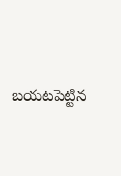బయటపెట్టిన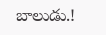బాలుడు.!